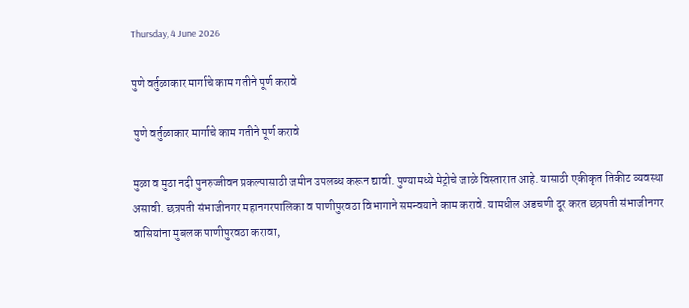Thursday, 4 June 2026

पुणे वर्तुळाकार मार्गाचे काम गतीने पूर्ण करावे

 पुणे वर्तुळाकार मार्गाचे काम गतीने पूर्ण करावे

मुळा व मुठा नदी पुनरुज्जीवन प्रकल्पासाठी जमीन उपलब्ध करून द्यावी. पुण्यामध्ये मेट्रोचे जाळे विस्तारात आहे. यासाठी एकीकृत तिकीट व्यवस्था असावी. छत्रपती संभाजीनगर महानगरपालिका व पाणीपुरवठा विभागाने समन्वयाने काम करावे. यामधील अडचणी दूर करत छत्रपती संभाजीनगर वासियांना मुबलक पाणीपुरवठा करावा,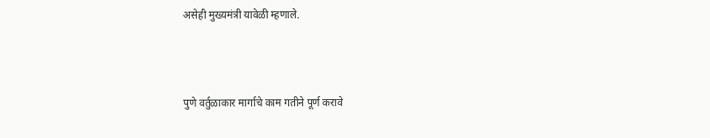असेही मुख्यमंत्री यावेळी म्हणाले.



पुणे वर्तुळाकार मार्गाचे काम गतीने पूर्ण करावे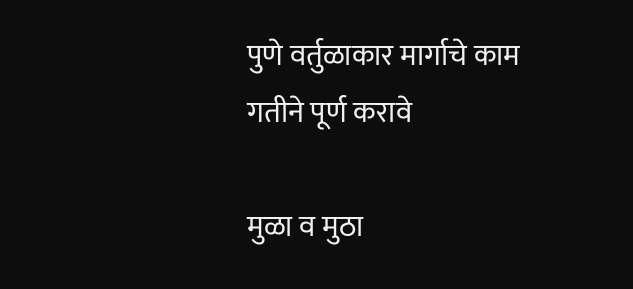पुणे वर्तुळाकार मार्गाचे काम गतीने पूर्ण करावे

मुळा व मुठा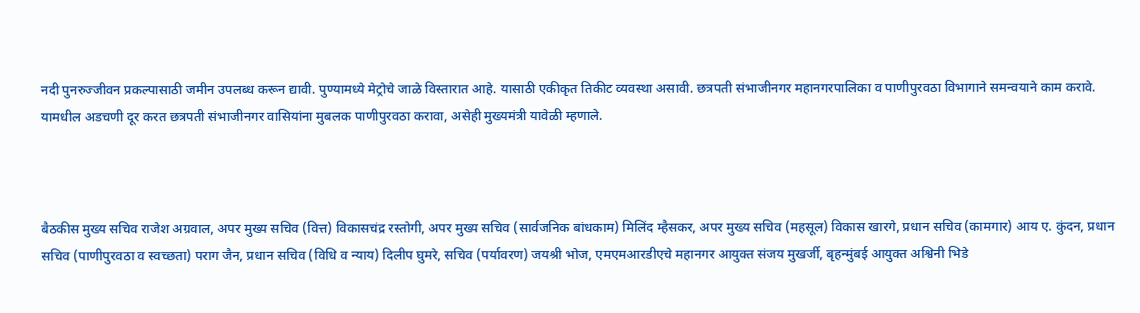नदी पुनरुज्जीवन प्रकल्पासाठी जमीन उपलब्ध करून द्यावी. पुण्यामध्ये मेट्रोचे जाळे विस्तारात आहे. यासाठी एकीकृत तिकीट व्यवस्था असावी. छत्रपती संभाजीनगर महानगरपालिका व पाणीपुरवठा विभागाने समन्वयाने काम करावे. यामधील अडचणी दूर करत छत्रपती संभाजीनगर वासियांना मुबलक पाणीपुरवठा करावा, असेही मुख्यमंत्री यावेळी म्हणाले.



बैठकीस मुख्य सचिव राजेश अग्रवाल, अपर मुख्य सचिव (वित्त) विकासचंद्र रस्तोगी, अपर मुख्य सचिव (सार्वजनिक बांधकाम) मिलिंद म्हैसकर, अपर मुख्य सचिव (महसूल) विकास खारगे, प्रधान सचिव (कामगार) आय ए. कुंदन, प्रधान सचिव (पाणीपुरवठा व स्वच्छता) पराग जैन, प्रधान सचिव (विधि व न्याय) दिलीप घुमरे, सचिव (पर्यावरण) जयश्री भोज, एमएमआरडीएचे महानगर आयुक्त संजय मुखर्जी, बृहन्मुंबई आयुक्त अश्विनी भिडे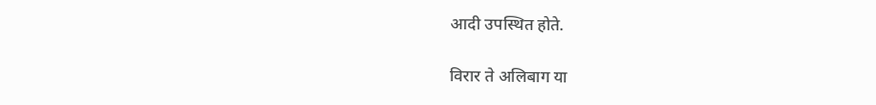आदी उपस्थित होते.

विरार ते अलिबाग या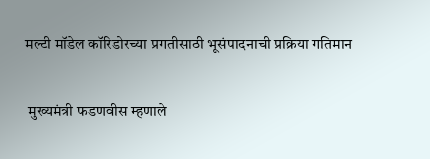मल्टी मॉडेल कॉरिडोरच्या प्रगतीसाठी भूसंपादनाची प्रक्रिया गतिमान

 मुख्यमंत्री फडणवीस म्हणाले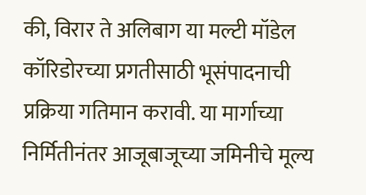की, विरार ते अलिबाग या मल्टी मॉडेल कॉरिडोरच्या प्रगतीसाठी भूसंपादनाची प्रक्रिया गतिमान करावी. या मार्गाच्या निर्मितीनंतर आजूबाजूच्या जमिनीचे मूल्य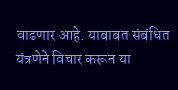वाढणार आहे. याबाबत संबंधित यंत्रणेने विचार करून या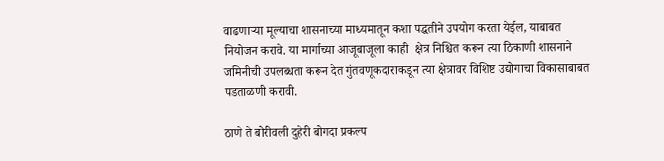वाढणाऱ्या मूल्याचा शासनाच्या माध्यमातून कशा पद्धतीने उपयोग करता येईल, याबाबत नियोजन करावे. या मार्गाच्या आजूबाजूला काही  क्षेत्र निश्चित करून त्या ठिकाणी शासनाने जमिनीची उपलब्धता करून देत गुंतवणूकदाराकडून त्या क्षेत्रावर विशिष्ट उद्योगाचा विकासाबाबत पडताळणी करावी.

ठाणे ते बोरीवली दुहेरी बोगदा प्रकल्प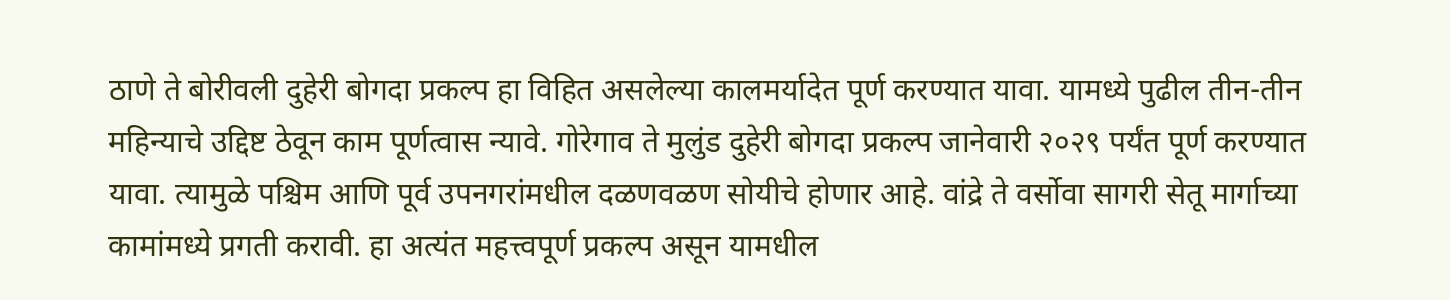ठाणे ते बोरीवली दुहेरी बोगदा प्रकल्प हा विहित असलेल्या कालमर्यादेत पूर्ण करण्यात यावा. यामध्ये पुढील तीन-तीन महिन्याचे उद्दिष्ट ठेवून काम पूर्णत्वास न्यावे. गोरेगाव ते मुलुंड दुहेरी बोगदा प्रकल्प जानेवारी २०२९ पर्यंत पूर्ण करण्यात यावा. त्यामुळे पश्चिम आणि पूर्व उपनगरांमधील दळणवळण सोयीचे होणार आहे. वांद्रे ते वर्सोवा सागरी सेतू मार्गाच्या कामांमध्ये प्रगती करावी. हा अत्यंत महत्त्वपूर्ण प्रकल्प असून यामधील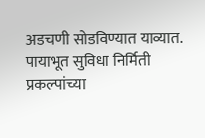अडचणी सोडविण्यात याव्यात. पायाभूत सुविधा निर्मिती प्रकल्पांच्या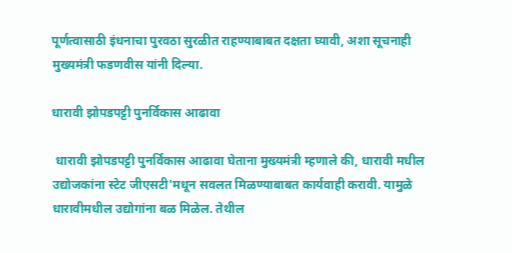पूर्णत्वासाठी इंधनाचा पुरवठा सुरळीत राहण्याबाबत दक्षता घ्यावी, अशा सूचनाही मुख्यमंत्री फडणवीस यांनी दिल्या.

धारावी झोपडपट्टी पुनर्विकास आढावा

 धारावी झोपडपट्टी पुनर्विकास आढावा घेताना मुख्यमंत्री म्हणाले की, धारावी मधील उद्योजकांना स्टेट जीएसटी'मधून सवलत मिळण्याबाबत कार्यवाही करावी. यामुळे धारावीमधील उद्योगांना बळ मिळेल. तेथील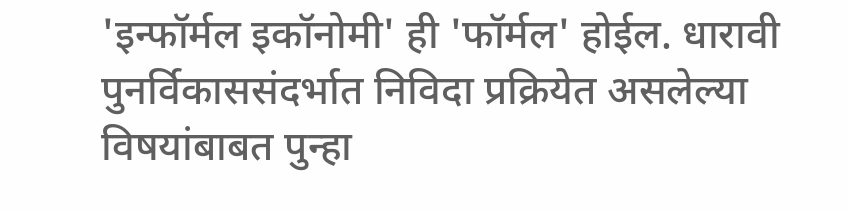'इन्फॉर्मल इकॉनोमी' ही 'फॉर्मल' होईल. धारावी पुनर्विकाससंदर्भात निविदा प्रक्रियेत असलेल्या विषयांबाबत पुन्हा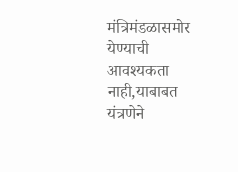मंत्रिमंडळासमोर येण्याची आवश्यकता नाही,याबाबत यंत्रणेने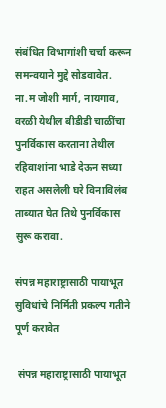संबंधित विभागांशी चर्चा करून समन्वयाने मुद्दे सोडवावेत. ना.म जोशी मार्ग, नायगाव, वरळी येथील बीडीडी चाळींचा पुनर्विकास करताना तेथील रहिवाशांना भाडे देऊन सध्या राहत असलेली घरे विनाविलंब ताब्यात घेत तिथे पुनर्विकास सुरू करावा.

संपन्न महाराष्ट्रासाठी पायाभूत सुविधांचे निर्मिती प्रकल्प गतीने पूर्ण करावेत

 संपन्न महाराष्ट्रासाठी पायाभूत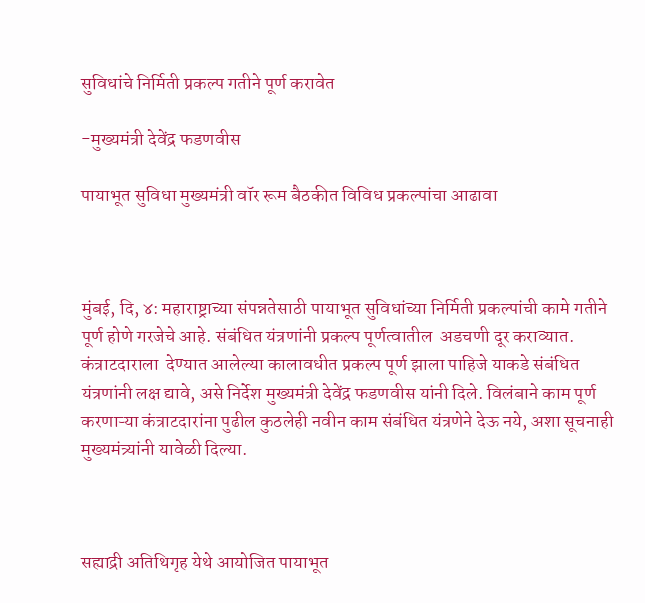सुविधांचे निर्मिती प्रकल्प गतीने पूर्ण करावेत

-मुख्यमंत्री देवेंद्र फडणवीस

पायाभूत सुविधा मुख्यमंत्री वॉर रूम बैठकीत विविध प्रकल्पांचा आढावा



मुंबई, दि, ४: महाराष्ट्राच्या संपन्नतेसाठी पायाभूत सुविधांच्या निर्मिती प्रकल्पांची कामे गतीने पूर्ण होणे गरजेचे आहे. संबंधित यंत्रणांनी प्रकल्प पूर्णत्वातील  अडचणी दूर कराव्यात. कंत्राटदाराला  देण्यात आलेल्या कालावधीत प्रकल्प पूर्ण झाला पाहिजे याकडे संबंधित यंत्रणांनी लक्ष द्यावे, असे निर्देश मुख्यमंत्री देवेंद्र फडणवीस यांनी दिले. विलंबाने काम पूर्ण करणाऱ्या कंत्राटदारांना पुढील कुठलेही नवीन काम संबंधित यंत्रणेने देऊ नये, अशा सूचनाही मुख्यमंत्र्यांनी यावेळी दिल्या.



सह्याद्री अतिथिगृह येथे आयोजित पायाभूत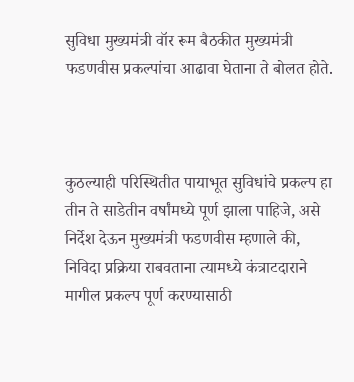सुविधा मुख्यमंत्री वॉर रूम बैठकीत मुख्यमंत्री फडणवीस प्रकल्पांचा आढावा घेताना ते बोलत होते.



कुठल्याही परिस्थितीत पायाभूत सुविधांचे प्रकल्प हा तीन ते साडेतीन वर्षांमध्ये पूर्ण झाला पाहिजे, असे निर्देश देऊन मुख्यमंत्री फडणवीस म्हणाले की, निविदा प्रक्रिया राबवताना त्यामध्ये कंत्राटदाराने मागील प्रकल्प पूर्ण करण्यासाठी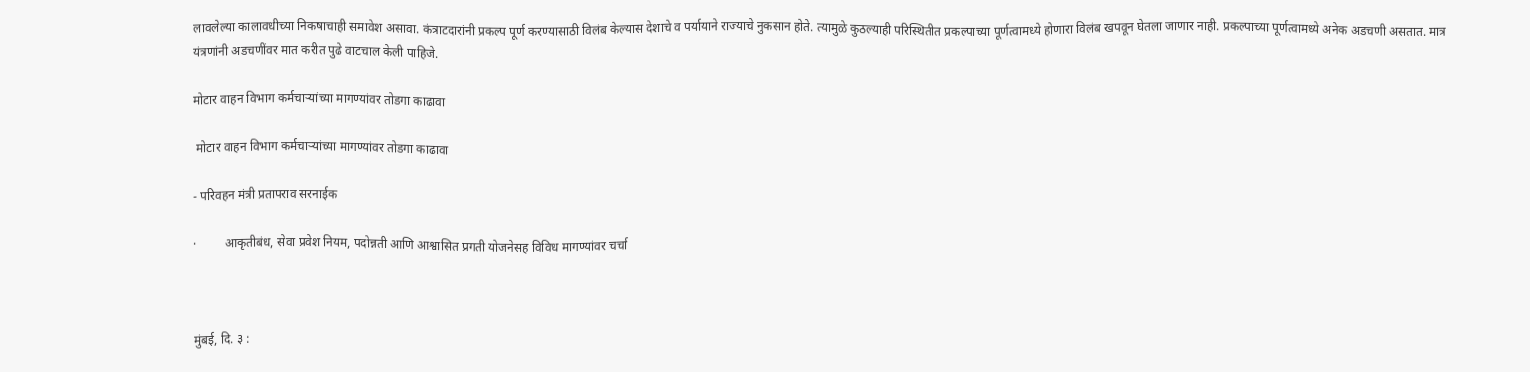लावलेल्या कालावधीच्या निकषाचाही समावेश असावा. कंत्राटदारांनी प्रकल्प पूर्ण करण्यासाठी विलंब केल्यास देशाचे व पर्यायाने राज्याचे नुकसान होते. त्यामुळे कुठल्याही परिस्थितीत प्रकल्पाच्या पूर्णत्वामध्ये होणारा विलंब खपवून घेतला जाणार नाही. प्रकल्पाच्या पूर्णत्वामध्ये अनेक अडचणी असतात. मात्र यंत्रणांनी अडचणींवर मात करीत पुढे वाटचाल केली पाहिजे.

मोटार वाहन विभाग कर्मचाऱ्यांच्या मागण्यांवर तोडगा काढावा

 मोटार वाहन विभाग कर्मचाऱ्यांच्या मागण्यांवर तोडगा काढावा

- परिवहन मंत्री प्रतापराव सरनाईक

·         आकृतीबंध, सेवा प्रवेश नियम, पदोन्नती आणि आश्वासित प्रगती योजनेसह विविध मागण्यांवर चर्चा



मुंबई, दि. ३ :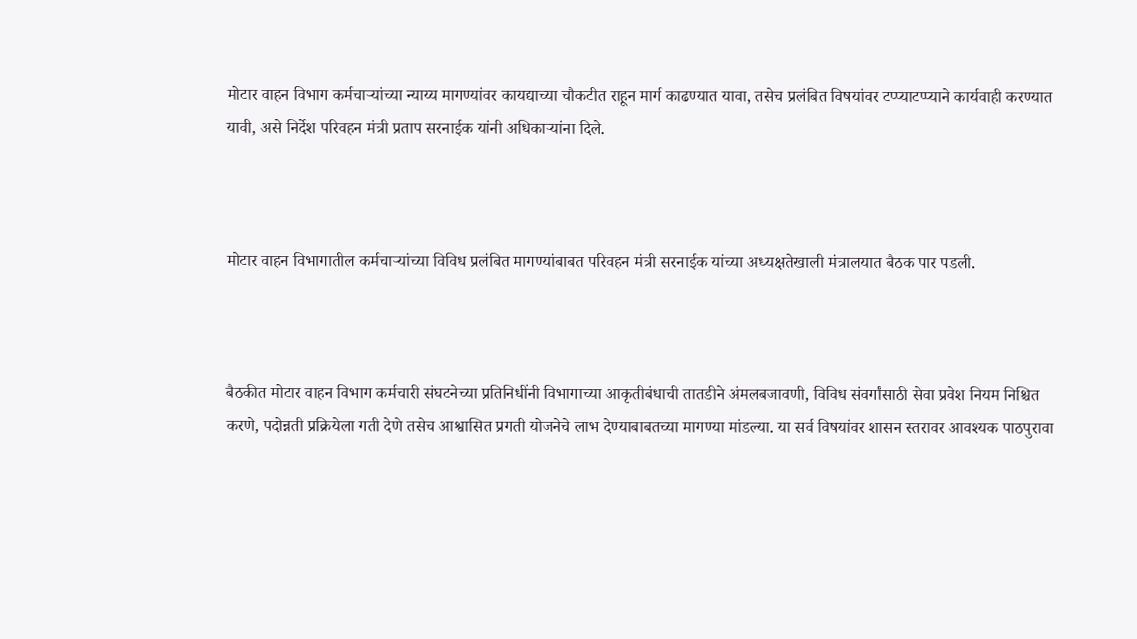मोटार वाहन विभाग कर्मचाऱ्यांच्या न्याय्य मागण्यांवर कायद्याच्या चौकटीत राहून मार्ग काढण्यात यावा, तसेच प्रलंबित विषयांवर टप्प्याटप्प्याने कार्यवाही करण्यात यावी, असे निर्देश परिवहन मंत्री प्रताप सरनाईक यांनी अधिकाऱ्यांना दिले.



मोटार वाहन विभागातील कर्मचाऱ्यांच्या विविध प्रलंबित मागण्यांबाबत परिवहन मंत्री सरनाईक यांच्या अध्यक्षतेखाली मंत्रालयात बैठक पार पडली.



बैठकीत मोटार वाहन विभाग कर्मचारी संघटनेच्या प्रतिनिधींनी विभागाच्या आकृतीबंधाची तातडीने अंमलबजावणी, विविध संवर्गांसाठी सेवा प्रवेश नियम निश्चित करणे, पदोन्नती प्रक्रियेला गती देणे तसेच आश्वासित प्रगती योजनेचे लाभ देण्याबाबतच्या मागण्या मांडल्या. या सर्व विषयांवर शासन स्तरावर आवश्यक पाठपुरावा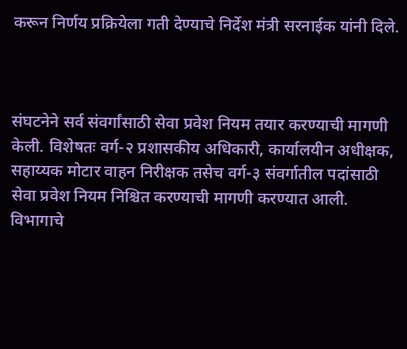करून निर्णय प्रक्रियेला गती देण्याचे निर्देश मंत्री सरनाईक यांनी दिले.



संघटनेने सर्व संवर्गांसाठी सेवा प्रवेश नियम तयार करण्याची मागणी केली. विशेषतः वर्ग-२ प्रशासकीय अधिकारी, कार्यालयीन अधीक्षक, सहाय्यक मोटार वाहन निरीक्षक तसेच वर्ग-३ संवर्गातील पदांसाठी सेवा प्रवेश नियम निश्चित करण्याची मागणी करण्यात आली. विभागाचे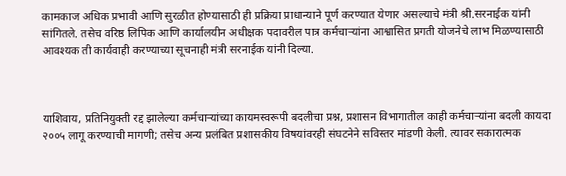कामकाज अधिक प्रभावी आणि सुरळीत होण्यासाठी ही प्रक्रिया प्राधान्याने पूर्ण करण्यात येणार असल्याचे मंत्री श्री.सरनाईक यांनी सांगितले. तसेच वरिष्ठ लिपिक आणि कार्यालयीन अधीक्षक पदावरील पात्र कर्मचाऱ्यांना आश्वासित प्रगती योजनेचे लाभ मिळण्यासाठी आवश्यक ती कार्यवाही करण्याच्या सूचनाही मंत्री सरनाईक यांनी दिल्या.



याशिवाय, प्रतिनियुक्ती रद्द झालेल्या कर्मचाऱ्यांच्या कायमस्वरूपी बदलीचा प्रश्न, प्रशासन विभागातील काही कर्मचाऱ्यांना बदली कायदा २००५ लागू करण्याची मागणी; तसेच अन्य प्रलंबित प्रशासकीय विषयांवरही संघटनेने सविस्तर मांडणी केली. त्यावर सकारात्मक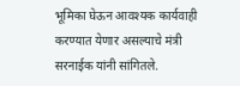भूमिका घेऊन आवश्यक कार्यवाही करण्यात येणार असल्याचे मंत्री सरनाईक यांनी सांगितले.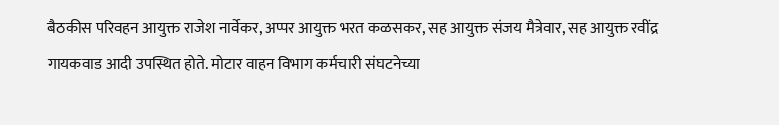बैठकीस परिवहन आयुक्त राजेश नार्वेकर, अप्पर आयुक्त भरत कळसकर, सह आयुक्त संजय मैत्रेवार, सह आयुक्त रवींद्र गायकवाड आदी उपस्थित होते. मोटार वाहन विभाग कर्मचारी संघटनेच्या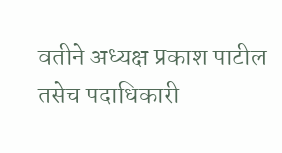वतीने अध्यक्ष प्रकाश पाटील तसेच पदाधिकारी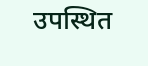उपस्थित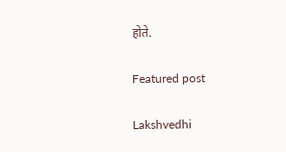होते.

Featured post

Lakshvedhi